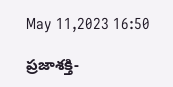May 11,2023 16:50

ప్రజాశక్తి-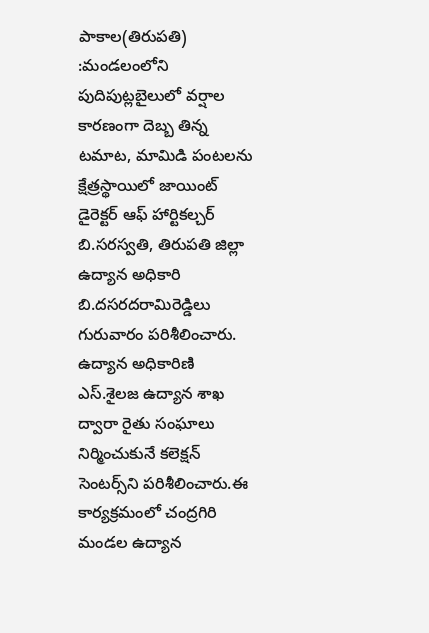పాకాల(తిరుపతి) :మండలంలోని పుదిపుట్లబైలులో వర్షాల కారణంగా దెబ్బ తిన్న టమాట, మామిడి పంటలను క్షేత్రస్థాయిలో జాయింట్‌ డైరెక్టర్‌ ఆఫ్‌ హార్టికల్చర్‌ బి.సరస్వతి, తిరుపతి జిల్లా ఉద్యాన అధికారి బి.దసరదరామిరెడ్డిలు గురువారం పరిశీలించారు. ఉద్యాన అధికారిణి ఎస్‌.శైలజ ఉద్యాన శాఖ ద్వారా రైతు సంఘాలు నిర్మించుకునే కలెక్షన్‌ సెంటర్స్‌ని పరిశీలించారు.ఈ కార్యక్రమంలో చంద్రగిరి మండల ఉద్యాన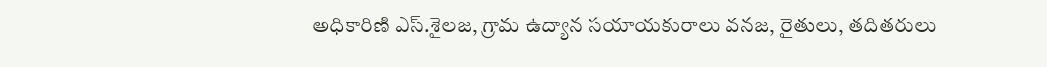అధికారిణి ఎస్‌.శైలజ, గ్రామ ఉద్యాన సయాయకురాలు వనజ, రైతులు, తదితరులు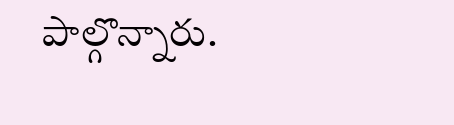పాల్గొన్నారు.